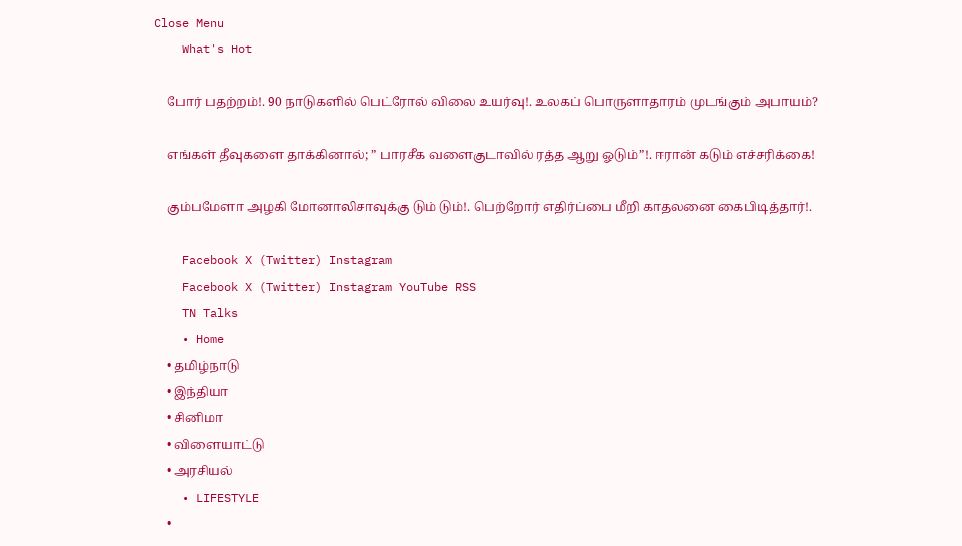Close Menu
    What's Hot

    போர் பதற்றம்!. 90 நாடுகளில் பெட்ரோல் விலை உயர்வு!. உலகப் பொருளாதாரம் முடங்கும் அபாயம்?

    எங்கள் தீவுகளை தாக்கினால்; ” பாரசீக வளைகுடாவில் ரத்த ஆறு ஓடும்”!. ஈரான் கடும் எச்சரிக்கை!

    கும்பமேளா அழகி மோனாலிசாவுக்கு டும் டும்!. பெற்றோர் எதிர்ப்பை மீறி காதலனை கைபிடித்தார்!.

    Facebook X (Twitter) Instagram
    Facebook X (Twitter) Instagram YouTube RSS
    TN Talks
    • Home
    • தமிழ்நாடு
    • இந்தியா
    • சினிமா
    • விளையாட்டு
    • அரசியல்
    • LIFESTYLE
    •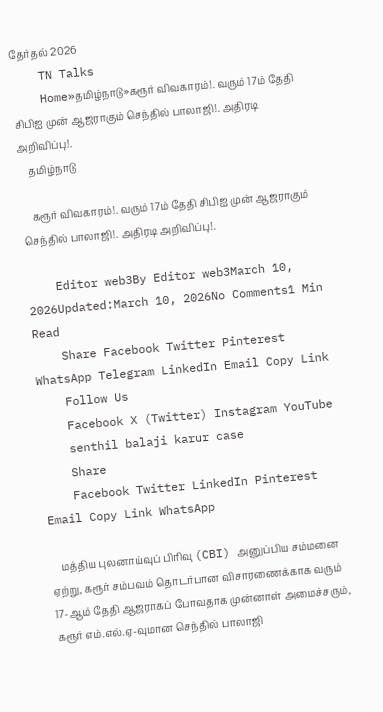தேர்தல் 2026
    TN Talks
    Home»தமிழ்நாடு»கரூர் விவகாரம்!. வரும் 17ம் தேதி சிபிஐ முன் ஆஜராகும் செந்தில் பாலாஜி!. அதிரடி அறிவிப்பு!.
    தமிழ்நாடு

    கரூர் விவகாரம்!. வரும் 17ம் தேதி சிபிஐ முன் ஆஜராகும் செந்தில் பாலாஜி!. அதிரடி அறிவிப்பு!.

    Editor web3By Editor web3March 10, 2026Updated:March 10, 2026No Comments1 Min Read
    Share Facebook Twitter Pinterest WhatsApp Telegram LinkedIn Email Copy Link
    Follow Us
    Facebook X (Twitter) Instagram YouTube
    senthil balaji karur case
    Share
    Facebook Twitter LinkedIn Pinterest Email Copy Link WhatsApp

    மத்திய புலனாய்வுப் பிரிவு (CBI) அனுப்பிய சம்மனை ஏற்று, கரூர் சம்பவம் தொடர்பான விசாரணைக்காக வரும் 17-ஆம் தேதி ஆஜராகப் போவதாக முன்னாள் அமைச்சரும், கரூர் எம்.எல்.ஏ-வுமான செந்தில் பாலாஜி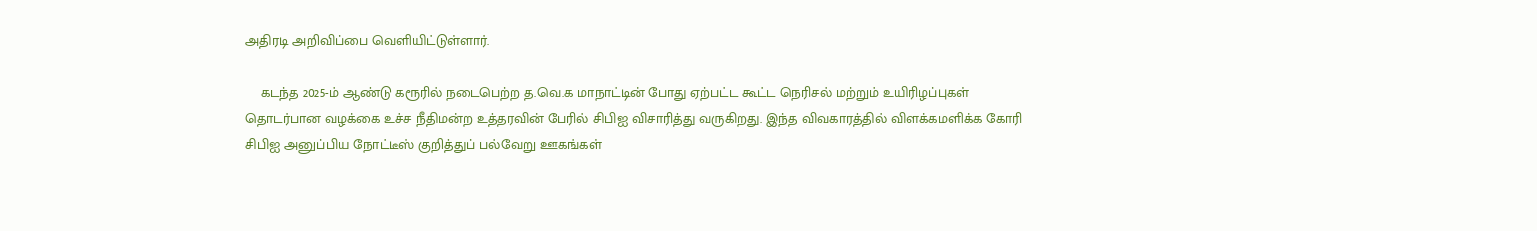அதிரடி அறிவிப்பை வெளியிட்டுள்ளார்.

    கடந்த 2025-ம் ஆண்டு கரூரில் நடைபெற்ற த.வெ.க மாநாட்டின் போது ஏற்பட்ட கூட்ட நெரிசல் மற்றும் உயிரிழப்புகள் தொடர்பான வழக்கை உச்ச நீதிமன்ற உத்தரவின் பேரில் சிபிஐ விசாரித்து வருகிறது. இந்த விவகாரத்தில் விளக்கமளிக்க கோரி சிபிஐ அனுப்பிய நோட்டீஸ் குறித்துப் பல்வேறு ஊகங்கள்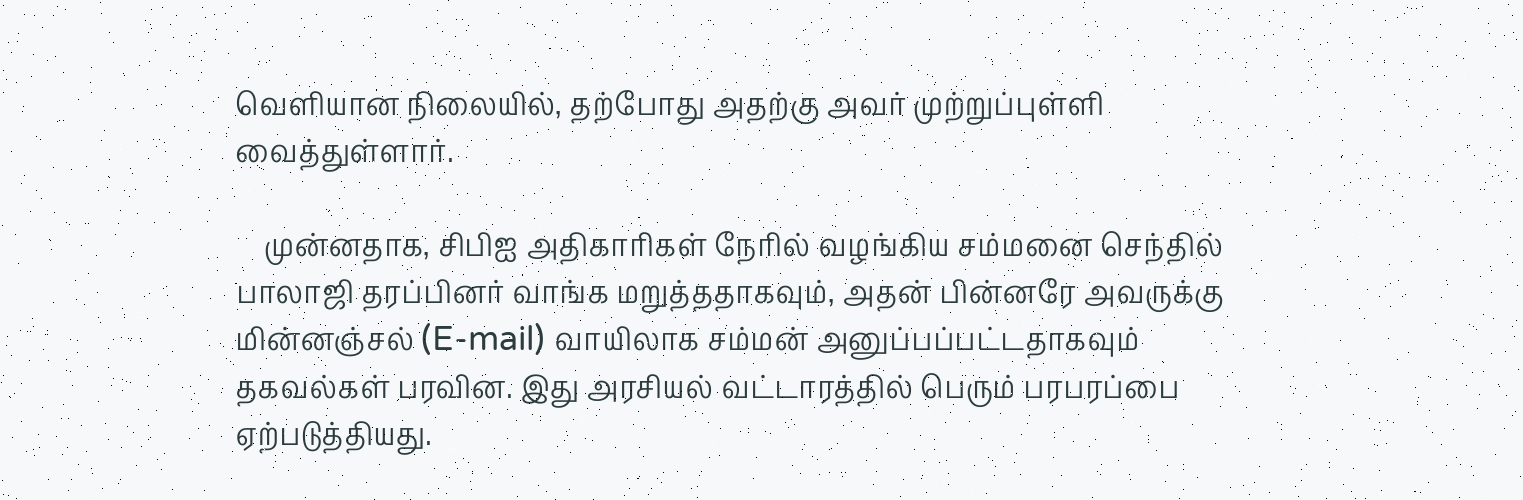வெளியான நிலையில், தற்போது அதற்கு அவர் முற்றுப்புள்ளி வைத்துள்ளார்.

    முன்னதாக, சிபிஐ அதிகாரிகள் நேரில் வழங்கிய சம்மனை செந்தில் பாலாஜி தரப்பினர் வாங்க மறுத்ததாகவும், அதன் பின்னரே அவருக்கு மின்னஞ்சல் (E-mail) வாயிலாக சம்மன் அனுப்பப்பட்டதாகவும் தகவல்கள் பரவின. இது அரசியல் வட்டாரத்தில் பெரும் பரபரப்பை ஏற்படுத்தியது.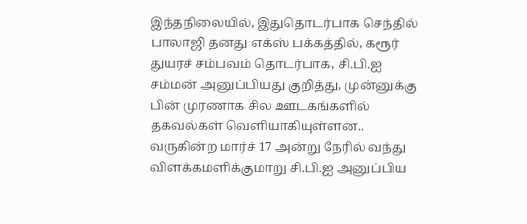இந்தநிலையில், இதுதொடர்பாக செந்தில் பாலாஜி தனது எக்ஸ் பக்கத்தில், கரூர் துயரச் சம்பவம் தொடர்பாக, சி.பி.ஐ சம்மன் அனுப்பியது குறித்து, முன்னுக்கு பின் முரணாக சில ஊடகங்களில் தகவல்கள் வெளியாகியுள்ளன.. வருகின்ற மார்ச் 17 அன்று நேரில் வந்து விளக்கமளிக்குமாறு சி.பி.ஐ அனுப்பிய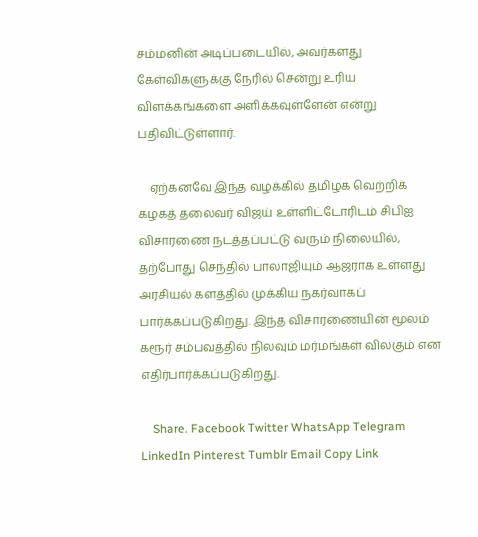சம்மனின் அடிப்படையில், அவர்களது கேள்விகளுக்கு நேரில் சென்று உரிய விளக்கங்களை அளிக்கவுள்ளேன் என்று பதிவிட்டுள்ளார்.

    ஏற்கனவே இந்த வழக்கில் தமிழக வெற்றிக் கழகத் தலைவர் விஜய் உள்ளிட்டோரிடம் சிபிஐ விசாரணை நடத்தப்பட்டு வரும் நிலையில், தற்போது செந்தில் பாலாஜியும் ஆஜராக உள்ளது அரசியல் களத்தில் முக்கிய நகர்வாகப் பார்க்கப்படுகிறது. இந்த விசாரணையின் மூலம் கரூர் சம்பவத்தில் நிலவும் மர்மங்கள் விலகும் என எதிர்பார்க்கப்படுகிறது.

    Share. Facebook Twitter WhatsApp Telegram LinkedIn Pinterest Tumblr Email Copy Link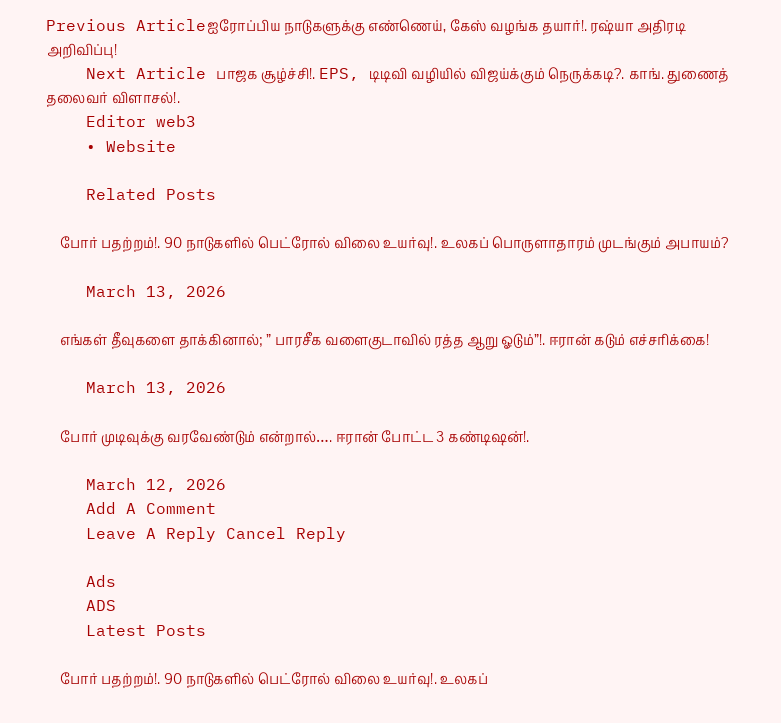Previous Articleஐரோப்பிய நாடுகளுக்கு எண்ணெய், கேஸ் வழங்க தயார்!. ரஷ்யா அதிரடி அறிவிப்பு!
    Next Article பாஜக சூழ்ச்சி!. EPS, டிடிவி வழியில் விஜய்க்கும் நெருக்கடி?. காங். துணைத் தலைவர் விளாசல்!.
    Editor web3
    • Website

    Related Posts

    போர் பதற்றம்!. 90 நாடுகளில் பெட்ரோல் விலை உயர்வு!. உலகப் பொருளாதாரம் முடங்கும் அபாயம்?

    March 13, 2026

    எங்கள் தீவுகளை தாக்கினால்; ” பாரசீக வளைகுடாவில் ரத்த ஆறு ஓடும்”!. ஈரான் கடும் எச்சரிக்கை!

    March 13, 2026

    போர் முடிவுக்கு வரவேண்டும் என்றால்…. ஈரான் போட்ட 3 கண்டிஷன்!.

    March 12, 2026
    Add A Comment
    Leave A Reply Cancel Reply

    Ads
    ADS
    Latest Posts

    போர் பதற்றம்!. 90 நாடுகளில் பெட்ரோல் விலை உயர்வு!. உலகப்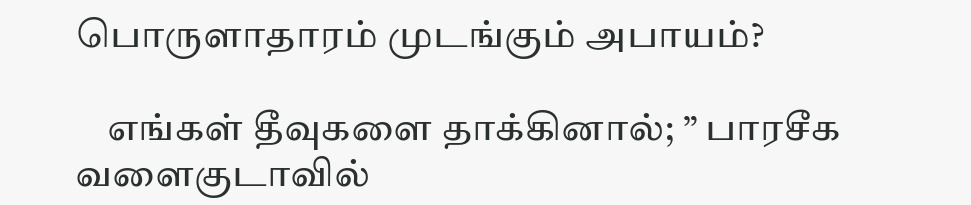பொருளாதாரம் முடங்கும் அபாயம்?

    எங்கள் தீவுகளை தாக்கினால்; ” பாரசீக வளைகுடாவில்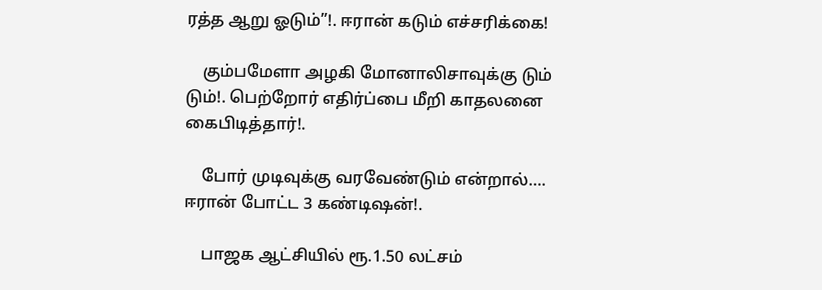ரத்த ஆறு ஓடும்”!. ஈரான் கடும் எச்சரிக்கை!

    கும்பமேளா அழகி மோனாலிசாவுக்கு டும் டும்!. பெற்றோர் எதிர்ப்பை மீறி காதலனை கைபிடித்தார்!.

    போர் முடிவுக்கு வரவேண்டும் என்றால்…. ஈரான் போட்ட 3 கண்டிஷன்!.

    பாஜக ஆட்சியில் ரூ.1.50 லட்சம்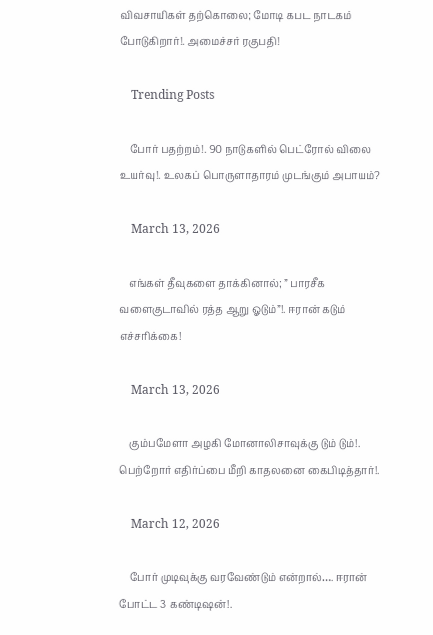விவசாயிகள் தற்கொலை; மோடி கபட நாடகம் போடுகிறார்!. அமைச்சர் ரகுபதி!

    Trending Posts

    போர் பதற்றம்!. 90 நாடுகளில் பெட்ரோல் விலை உயர்வு!. உலகப் பொருளாதாரம் முடங்கும் அபாயம்?

    March 13, 2026

    எங்கள் தீவுகளை தாக்கினால்; ” பாரசீக வளைகுடாவில் ரத்த ஆறு ஓடும்”!. ஈரான் கடும் எச்சரிக்கை!

    March 13, 2026

    கும்பமேளா அழகி மோனாலிசாவுக்கு டும் டும்!. பெற்றோர் எதிர்ப்பை மீறி காதலனை கைபிடித்தார்!.

    March 12, 2026

    போர் முடிவுக்கு வரவேண்டும் என்றால்…. ஈரான் போட்ட 3 கண்டிஷன்!.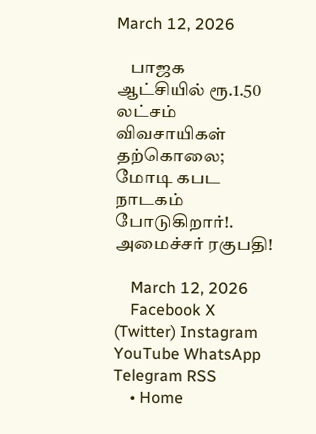March 12, 2026

    பாஜக ஆட்சியில் ரூ.1.50 லட்சம் விவசாயிகள் தற்கொலை; மோடி கபட நாடகம் போடுகிறார்!. அமைச்சர் ரகுபதி!

    March 12, 2026
    Facebook X (Twitter) Instagram YouTube WhatsApp Telegram RSS
    • Home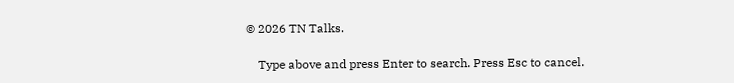© 2026 TN Talks.

    Type above and press Enter to search. Press Esc to cancel.